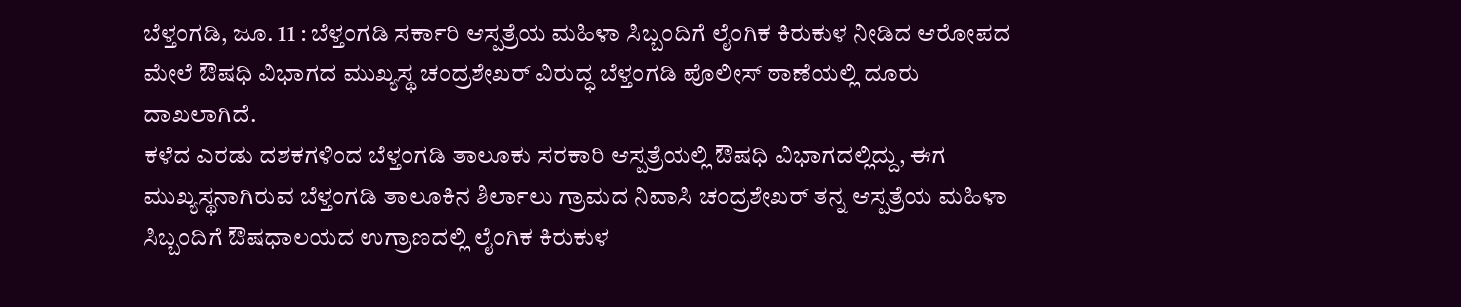ಬೆಳ್ತಂಗಡಿ, ಜೂ. 11 : ಬೆಳ್ತಂಗಡಿ ಸರ್ಕಾರಿ ಆಸ್ಪತ್ರೆಯ ಮಹಿಳಾ ಸಿಬ್ಬಂದಿಗೆ ಲೈಂಗಿಕ ಕಿರುಕುಳ ನೀಡಿದ ಆರೋಪದ ಮೇಲೆ ಔಷಧಿ ವಿಭಾಗದ ಮುಖ್ಯಸ್ಥ ಚಂದ್ರಶೇಖರ್ ವಿರುದ್ಧ ಬೆಳ್ತಂಗಡಿ ಪೊಲೀಸ್ ಠಾಣೆಯಲ್ಲಿ ದೂರು ದಾಖಲಾಗಿದೆ.
ಕಳೆದ ಎರಡು ದಶಕಗಳಿಂದ ಬೆಳ್ತಂಗಡಿ ತಾಲೂಕು ಸರಕಾರಿ ಆಸ್ಪತ್ರೆಯಲ್ಲಿ ಔಷಧಿ ವಿಭಾಗದಲ್ಲಿದ್ದು, ಈಗ ಮುಖ್ಯಸ್ಥನಾಗಿರುವ ಬೆಳ್ತಂಗಡಿ ತಾಲೂಕಿನ ಶಿರ್ಲಾಲು ಗ್ರಾಮದ ನಿವಾಸಿ ಚಂದ್ರಶೇಖರ್ ತನ್ನ ಆಸ್ಪತ್ರೆಯ ಮಹಿಳಾ ಸಿಬ್ಬಂದಿಗೆ ಔಷಧಾಲಯದ ಉಗ್ರಾಣದಲ್ಲಿ ಲೈಂಗಿಕ ಕಿರುಕುಳ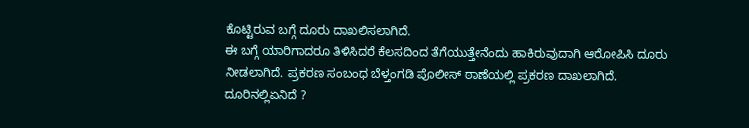ಕೊಟ್ಟಿರುವ ಬಗ್ಗೆ ದೂರು ದಾಖಲಿಸಲಾಗಿದೆ.
ಈ ಬಗ್ಗೆ ಯಾರಿಗಾದರೂ ತಿಳಿಸಿದರೆ ಕೆಲಸದಿಂದ ತೆಗೆಯುತ್ತೇನೆಂದು ಹಾಕಿರುವುದಾಗಿ ಆರೋಪಿಸಿ ದೂರು ನೀಡಲಾಗಿದೆ. ಪ್ರಕರಣ ಸಂಬಂಧ ಬೆಳ್ತಂಗಡಿ ಪೊಲೀಸ್ ಠಾಣೆಯಲ್ಲಿ ಪ್ರಕರಣ ದಾಖಲಾಗಿದೆ.
ದೂರಿನಲ್ಲಿಏನಿದೆ ?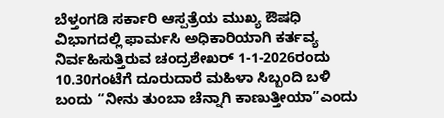ಬೆಳ್ತಂಗಡಿ ಸರ್ಕಾರಿ ಆಸ್ಪತ್ರೆಯ ಮುಖ್ಯ ಔಷಧಿ ವಿಭಾಗದಲ್ಲಿ ಫಾರ್ಮಸಿ ಅಧಿಕಾರಿಯಾಗಿ ಕರ್ತವ್ಯ ನಿರ್ವಹಿಸುತ್ತಿರುವ ಚಂದ್ರಶೇಖರ್ 1-1-2026ರಂದು 10.30ಗಂಟೆಗೆ ದೂರುದಾರೆ ಮಹಿಳಾ ಸಿಬ್ಬಂದಿ ಬಳಿ ಬಂದು “ನೀನು ತುಂಬಾ ಚೆನ್ನಾಗಿ ಕಾಣುತ್ತೀಯಾ”ಎಂದು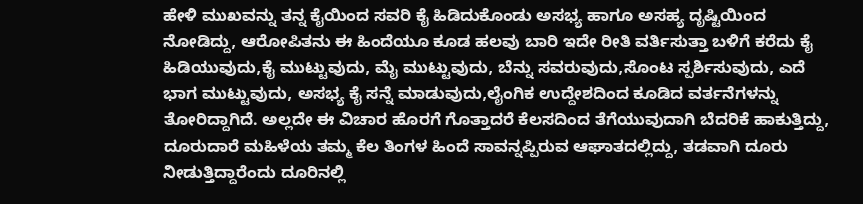ಹೇಳಿ ಮುಖವನ್ನು ತನ್ನ ಕೈಯಿಂದ ಸವರಿ ಕೈ ಹಿಡಿದುಕೊಂಡು ಅಸಭ್ಯ ಹಾಗೂ ಅಸಹ್ಯ ದೃಷ್ಟಿಯಿಂದ ನೋಡಿದ್ದು, ಆರೋಪಿತನು ಈ ಹಿಂದೆಯೂ ಕೂಡ ಹಲವು ಬಾರಿ ಇದೇ ರೀತಿ ವರ್ತಿಸುತ್ತಾ ಬಳಿಗೆ ಕರೆದು ಕೈ ಹಿಡಿಯುವುದು,ಕೈ ಮುಟ್ಟುವುದು, ಮೈ ಮುಟ್ಟುವುದು, ಬೆನ್ನು ಸವರುವುದು,ಸೊಂಟ ಸ್ಪರ್ಶಿಸುವುದು, ಎದೆ ಭಾಗ ಮುಟ್ಟುವುದು, ಅಸಭ್ಯ ಕೈ ಸನ್ನೆ ಮಾಡುವುದು,ಲೈಂಗಿಕ ಉದ್ದೇಶದಿಂದ ಕೂಡಿದ ವರ್ತನೆಗಳನ್ನು ತೋರಿದ್ದಾಗಿದೆ. ಅಲ್ಲದೇ ಈ ವಿಚಾರ ಹೊರಗೆ ಗೊತ್ತಾದರೆ ಕೆಲಸದಿಂದ ತೆಗೆಯುವುದಾಗಿ ಬೆದರಿಕೆ ಹಾಕುತ್ತಿದ್ದು, ದೂರುದಾರೆ ಮಹಿಳೆಯ ತಮ್ಮ ಕೆಲ ತಿಂಗಳ ಹಿಂದೆ ಸಾವನ್ನಪ್ಪಿರುವ ಆಘಾತದಲ್ಲಿದ್ದು, ತಡವಾಗಿ ದೂರು ನೀಡುತ್ತಿದ್ದಾರೆಂದು ದೂರಿನಲ್ಲಿ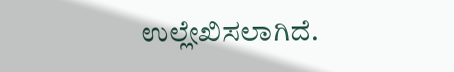ಉಲ್ಲೇಖಿಸಲಾಗಿದೆ.